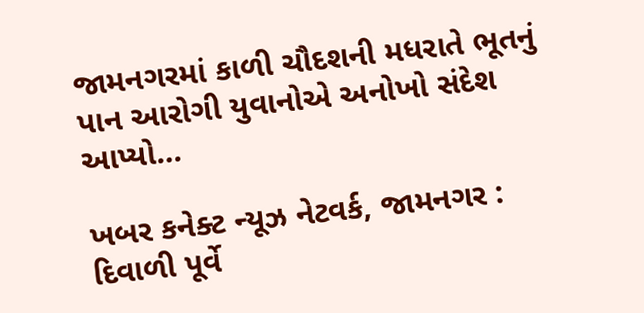જામનગરમાં કાળી ચૌદશની મધરાતે ભૂતનું પાન આરોગી યુવાનોએ અનોખો સંદેશ આપ્યો…

ખબર કનેક્ટ ન્યૂઝ નેટવર્ક, જામનગર : દિવાળી પૂર્વે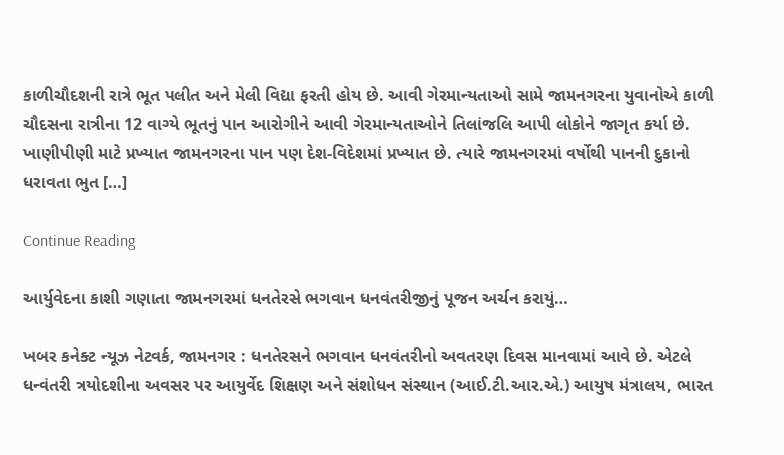કાળીચૌદશની રાત્રે ભૂત પલીત અને મેલી વિદ્યા ફરતી હોય છે. આવી ગેરમાન્યતાઓ સામે જામનગરના યુવાનોએ કાળી ચૌદસના રાત્રીના 12 વાગ્યે ભૂતનું પાન આરોગીને આવી ગેરમાન્યતાઓને તિલાંજલિ આપી લોકોને જાગૃત કર્યા છે. ખાણીપીણી માટે પ્રખ્યાત જામનગરના પાન પણ દેશ-વિદેશમાં પ્રખ્યાત છે. ત્યારે જામનગરમાં વર્ષોથી પાનની દુકાનો ધરાવતા ભુત […]

Continue Reading

આર્યુવેદના કાશી ગણાતા જામનગરમાં ધનતેરસે ભગવાન ધનવંતરીજીનું પૂજન અર્ચન કરાયું…

ખબર કનેક્ટ ન્યૂઝ નેટવર્ક, જામનગર : ધનતેરસને ભગવાન ધનવંતરીનો અવતરણ દિવસ માનવામાં આવે છે. એટલે ધન્વંતરી ત્રયોદશીના અવસર પર આયુર્વેદ શિક્ષણ અને સંશોધન સંસ્થાન (આઈ.ટી.આર.એ.) આયુષ મંત્રાલય, ભારત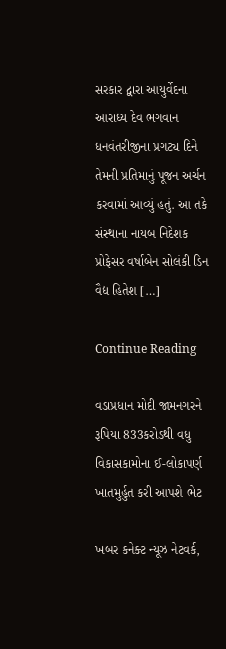સરકાર દ્વારા આયુર્વેદના આરાધ્ય દેવ ભગવાન ધનવંતરીજીના પ્રગટ્ય દિને તેમની પ્રતિમાનું પૂજન અર્ચન કરવામાં આવ્યું હતું. આ તકે સંસ્થાના નાયબ નિદેશક પ્રોફેસર વર્ષાબેન સોલંકી ડિન વૈદ્ય હિતેશ […]

Continue Reading

વડાપ્રધાન મોદી જામનગરને રૂપિયા 833કરોડથી વધુ વિકાસકામોના ઈ-લોકાપર્ણ ખાતમુર્હુત કરી આપશે ભેટ

ખબર કનેક્ટ ન્યૂઝ નેટવર્ક,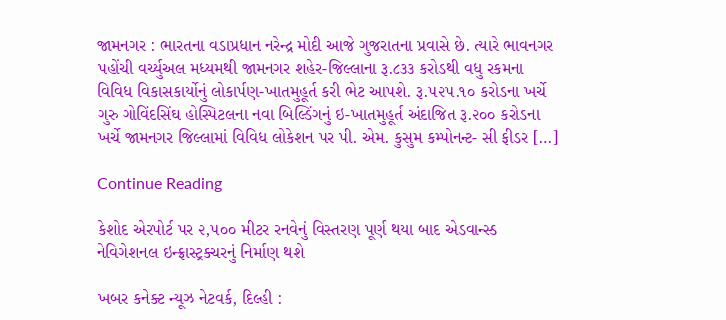જામનગર : ભારતના વડાપ્રધાન નરેન્દ્ર મોદી આજે ગુજરાતના પ્રવાસે છે. ત્યારે ભાવનગર પહોંચી વર્ચ્યુઅલ મધ્યમથી જામનગર શહેર-જિલ્લાના રૂ.૮૩૩ કરોડથી વધુ રકમના વિવિધ વિકાસકાર્યોનું લોકાર્પણ-ખાતમુહૂર્ત કરી ભેટ આપશે. રૂ.૫૨૫.૧૦ કરોડના ખર્ચે ગુરુ ગોવિંદસિંઘ હોસ્પિટલના નવા બિલ્ડિંગનું ઇ-ખાતમુહૂર્ત અંદાજિત રૂ.૨૦૦ કરોડના ખર્ચે જામનગર જિલ્લામાં વિવિધ લોકેશન પર પી. એમ. કુસુમ કમ્પોનન્ટ- સી ફીડર […]

Continue Reading

કેશોદ એરપોર્ટ પર ૨,૫૦૦ મીટર રનવેનું વિસ્તરણ પૂર્ણ થયા બાદ એડવાન્સ્ડ નેવિગેશનલ ઇન્ફ્રાસ્ટ્રક્ચરનું નિર્માણ થશે

ખબર કનેક્ટ ન્યૂઝ નેટવર્ક, દિલ્હી :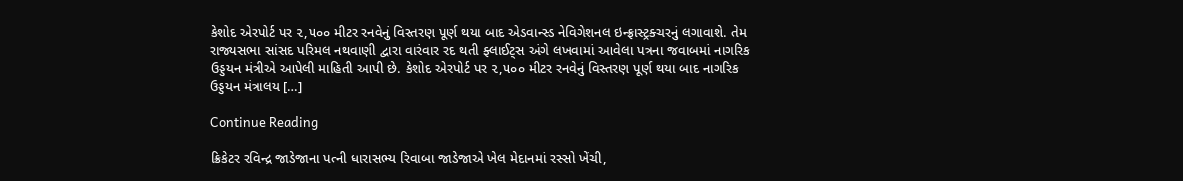કેશોદ એરપોર્ટ પર ૨,૫૦૦ મીટર રનવેનું વિસ્તરણ પૂર્ણ થયા બાદ એડવાન્સ્ડ નેવિગેશનલ ઇન્ફ્રાસ્ટ્રક્ચરનું લગાવાશે. તેમ રાજ્યસભા સાંસદ પરિમલ નથવાણી દ્વારા વારંવાર રદ થતી ફ્લાઈટ્સ અંગે લખવામાં આવેલા પત્રના જવાબમાં નાગરિક ઉડ્ડયન મંત્રીએ આપેલી માહિતી આપી છે. કેશોદ એરપોર્ટ પર ૨,૫૦૦ મીટર રનવેનું વિસ્તરણ પૂર્ણ થયા બાદ નાગરિક ઉડ્ડયન મંત્રાલય […]

Continue Reading

ક્રિકેટર રવિન્દ્ર જાડેજાના પત્ની ધારાસભ્ય રિવાબા જાડેજાએ ખેલ મેદાનમાં રસ્સો ખેંચી,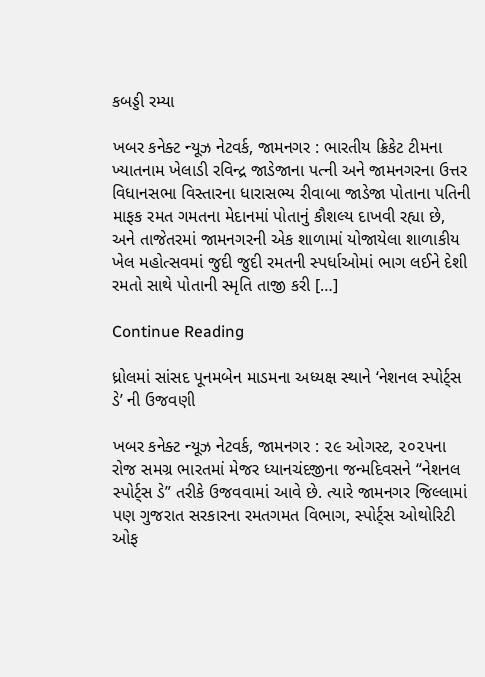કબડ્ડી રમ્યા

ખબર કનેક્ટ ન્યૂઝ નેટવર્ક, જામનગર : ભારતીય ક્રિકેટ ટીમના ખ્યાતનામ ખેલાડી રવિન્દ્ર જાડેજાના પત્ની અને જામનગરના ઉત્તર વિધાનસભા વિસ્તારના ધારાસભ્ય રીવાબા જાડેજા પોતાના પતિની માફક રમત ગમતના મેદાનમાં પોતાનું કૌશલ્ય દાખવી રહ્યા છે, અને તાજેતરમાં જામનગરની એક શાળામાં યોજાયેલા શાળાકીય ખેલ મહોત્સવમાં જુદી જુદી રમતની સ્પર્ધાઓમાં ભાગ લઈને દેશી રમતો સાથે પોતાની સ્મૃતિ તાજી કરી […]

Continue Reading

ધ્રોલમાં સાંસદ પૂનમબેન માડમના અધ્યક્ષ સ્થાને ‘નેશનલ સ્પોર્ટ્સ ડે’ ની ઉજવણી

ખબર કનેક્ટ ન્યૂઝ નેટવર્ક, જામનગર : ૨૯ ઓગસ્ટ, ૨૦૨૫ના રોજ સમગ્ર ભારતમાં મેજર ધ્યાનચંદજીના જન્મદિવસને “નેશનલ સ્પોર્ટ્સ ડે” તરીકે ઉજવવામાં આવે છે. ત્યારે જામનગર જિલ્લામાં પણ ગુજરાત સરકારના રમતગમત વિભાગ, સ્પોર્ટ્સ ઓથોરિટી ઓફ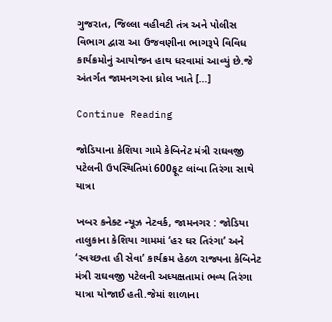ગુજરાત, જિલ્લા વહીવટી તંત્ર અને પોલીસ વિભાગ દ્વારા આ ઉજવણીના ભાગરૂપે વિવિધ કાર્યક્રમોનું આયોજન હાથ ધરવામાં આવ્યું છે.જે અંતર્ગત જામનગરના ધ્રોલ ખાતે […]

Continue Reading

જોડિયાના કેશિયા ગામે કેબિનેટ મંત્રી રાઘવજી પટેલની ઉપસ્થિતિમાં 600ફૂટ લાંબા તિરંગા સાથે યાત્રા

ખબર કનેક્ટ ન્યૂઝ નેટવર્ક, જામનગર : જોડિયા તાલુકાના કેશિયા ગામમાં ‘હર ઘર તિરંગા’ અને ‘સ્વચ્છતા હી સેવા’ કાર્યક્રમ હેઠળ રાજ્યના કેબિનેટ મંત્રી રાઘવજી પટેલની અધ્યક્ષતામાં ભવ્ય તિરંગા યાત્રા યોજાઈ હતી.જેમાં શાળાના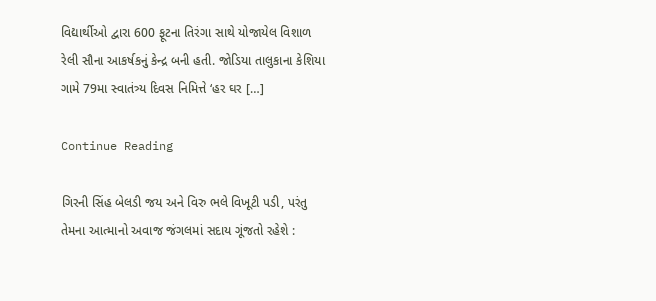વિદ્યાર્થીઓ દ્વારા 600 ફૂટના તિરંગા સાથે યોજાયેલ વિશાળ રેલી સૌના આકર્ષકનું કેન્દ્ર બની હતી. જોડિયા તાલુકાના કેશિયા ગામે 79મા સ્વાતંત્ર્ય દિવસ નિમિત્તે ‘હર ઘર […]

Continue Reading

ગિરની સિંહ બેલડી જય અને વિરુ ભલે વિખૂટી પડી, પરંતુ તેમના આત્માનો અવાજ જંગલમાં સદાય ગૂંજતો રહેશે :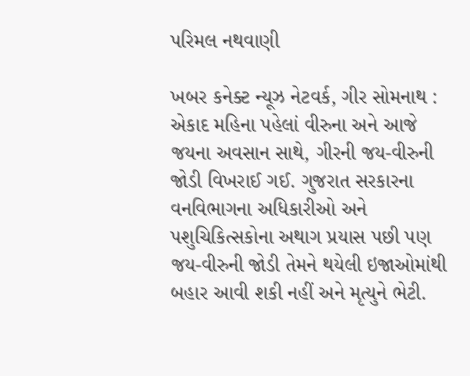પરિમલ નથવાણી

ખબર કનેક્ટ ન્યૂઝ નેટવર્ક, ગીર સોમનાથ : એકાદ મહિના પહેલાં વીરુના અને આજે જયના અવસાન સાથે, ગીરની જય-વીરુની જોડી વિખરાઈ ગઈ. ગુજરાત સરકારના વનવિભાગના અધિકારીઓ અને પશુચિકિત્સકોના અથાગ પ્રયાસ પછી પણ જય-વીરુની જોડી તેમને થયેલી ઇજાઓમાંથી બહાર આવી શકી નહીં અને મૃત્યુને ભેટી.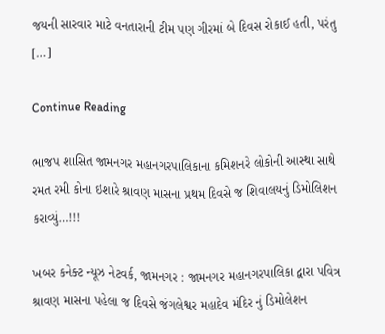જયની સારવાર માટે વનતારાની ટીમ પણ ગીરમાં બે દિવસ રોકાઈ હતી, પરંતુ […]

Continue Reading

ભાજપ શાસિત જામનગર મહાનગરપાલિકાના કમિશનરે લોકોની આસ્થા સાથે રમત રમી કોના ઇશારે શ્રાવણ માસના પ્રથમ દિવસે જ શિવાલયનું ડિમોલિશન કરાવ્યું…!!!

ખબર કનેક્ટ ન્યૂઝ નેટવર્ક, જામનગર : જામનગર મહાનગરપાલિકા દ્વારા પવિત્ર શ્રાવણ માસના પહેલા જ દિવસે જંગલેશ્વર મહાદેવ મંદિર નું ડિમોલેશન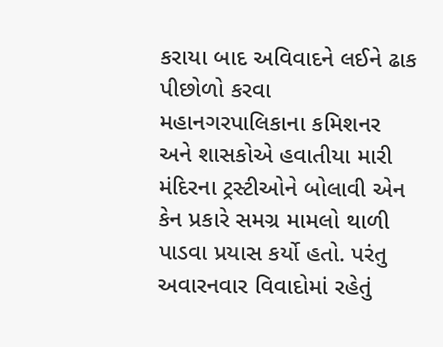કરાયા બાદ અવિવાદને લઈને ઢાક પીછોળો કરવા મહાનગરપાલિકાના કમિશનર અને શાસકોએ હવાતીયા મારી મંદિરના ટ્રસ્ટીઓને બોલાવી એન કેન પ્રકારે સમગ્ર મામલો થાળી પાડવા પ્રયાસ કર્યો હતો. પરંતુ અવારનવાર વિવાદોમાં રહેતું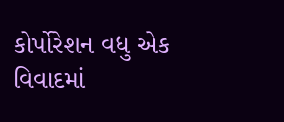કોર્પોરેશન વધુ એક વિવાદમાં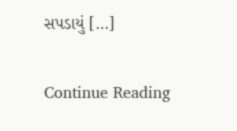સપડાયું […]

Continue Reading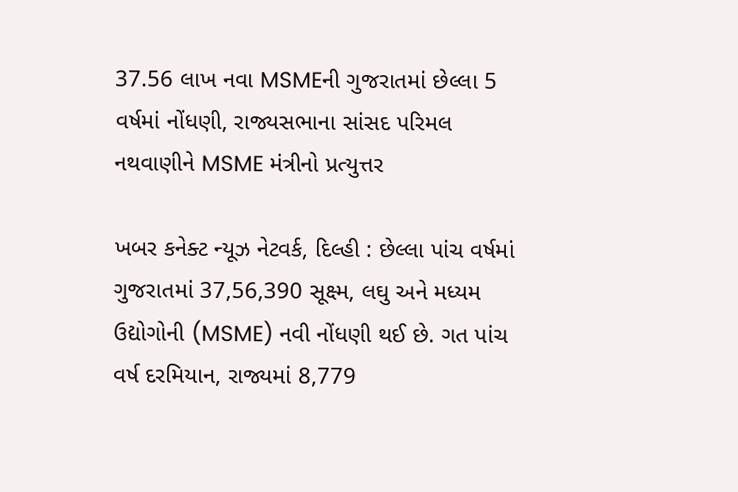37.56 લાખ નવા MSMEની ગુજરાતમાં છેલ્લા 5 વર્ષમાં નોંધણી, રાજ્યસભાના સાંસદ પરિમલ નથવાણીને MSME મંત્રીનો પ્રત્યુત્તર

ખબર કનેક્ટ ન્યૂઝ નેટવર્ક, દિલ્હી : છેલ્લા પાંચ વર્ષમાં ગુજરાતમાં 37,56,390 સૂક્ષ્મ, લઘુ અને મધ્યમ ઉદ્યોગોની (MSME) નવી નોંધણી થઈ છે. ગત પાંચ વર્ષ દરમિયાન, રાજ્યમાં 8,779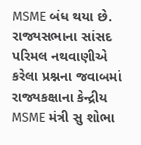MSME બંધ થયા છે. રાજ્યસભાના સાંસદ પરિમલ નથવાણીએ કરેલા પ્રશ્નના જવાબમાં રાજ્યકક્ષાના કેન્દ્રીય MSME મંત્રી સુ શોભા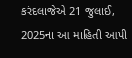કરંદલાજેએ 21 જુલાઈ, 2025ના આ માહિતી આપી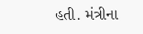હતી. મંત્રીના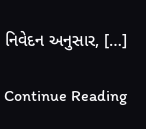નિવેદન અનુસાર, […]

Continue Reading